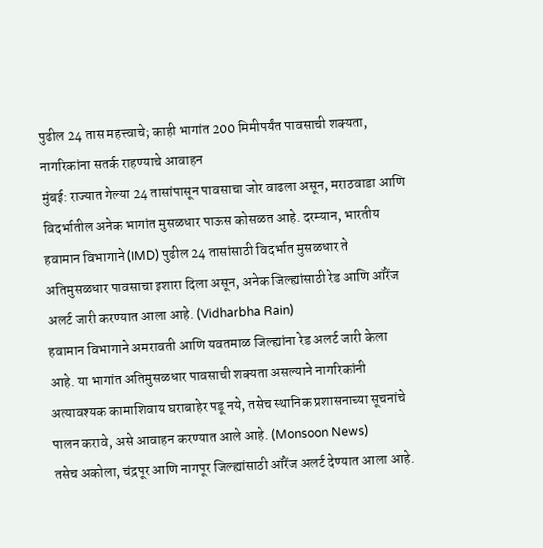पुढील 24 तास महत्त्वाचे; काही भागांत 200 मिमीपर्यंत पावसाची शक्यता, नागरिकांना सतर्क राहण्याचे आवाहन
मुंबई: राज्यात गेल्या 24 तासांपासून पावसाचा जोर वाढला असून, मराठवाडा आणि विदर्भातील अनेक भागांत मुसळधार पाऊस कोसळत आहे. दरम्यान, भारतीय हवामान विभागाने (IMD) पुढील 24 तासांसाठी विदर्भात मुसळधार ते अतिमुसळधार पावसाचा इशारा दिला असून, अनेक जिल्ह्यांसाठी रेड आणि ऑरेंज अलर्ट जारी करण्यात आला आहे. (Vidharbha Rain)
हवामान विभागाने अमरावती आणि यवतमाळ जिल्ह्यांना रेड अलर्ट जारी केला आहे. या भागांत अतिमुसळधार पावसाची शक्यता असल्याने नागरिकांनी अत्यावश्यक कामाशिवाय घराबाहेर पडू नये, तसेच स्थानिक प्रशासनाच्या सूचनांचे पालन करावे, असे आवाहन करण्यात आले आहे. (Monsoon News)
तसेच अकोला, चंद्रपूर आणि नागपूर जिल्ह्यांसाठी ऑरेंज अलर्ट देण्यात आला आहे.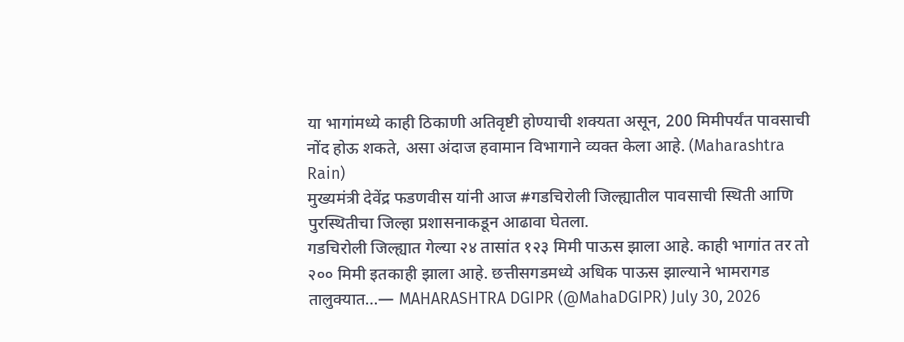या भागांमध्ये काही ठिकाणी अतिवृष्टी होण्याची शक्यता असून, 200 मिमीपर्यंत पावसाची नोंद होऊ शकते, असा अंदाज हवामान विभागाने व्यक्त केला आहे. (Maharashtra Rain)
मुख्यमंत्री देवेंद्र फडणवीस यांनी आज #गडचिरोली जिल्ह्यातील पावसाची स्थिती आणि पुरस्थितीचा जिल्हा प्रशासनाकडून आढावा घेतला.
गडचिरोली जिल्ह्यात गेल्या २४ तासांत १२३ मिमी पाऊस झाला आहे. काही भागांत तर तो २०० मिमी इतकाही झाला आहे. छत्तीसगडमध्ये अधिक पाऊस झाल्याने भामरागड तालुक्यात…— MAHARASHTRA DGIPR (@MahaDGIPR) July 30, 2026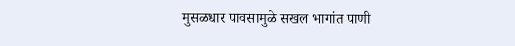मुसळधार पावसामुळे सखल भागांत पाणी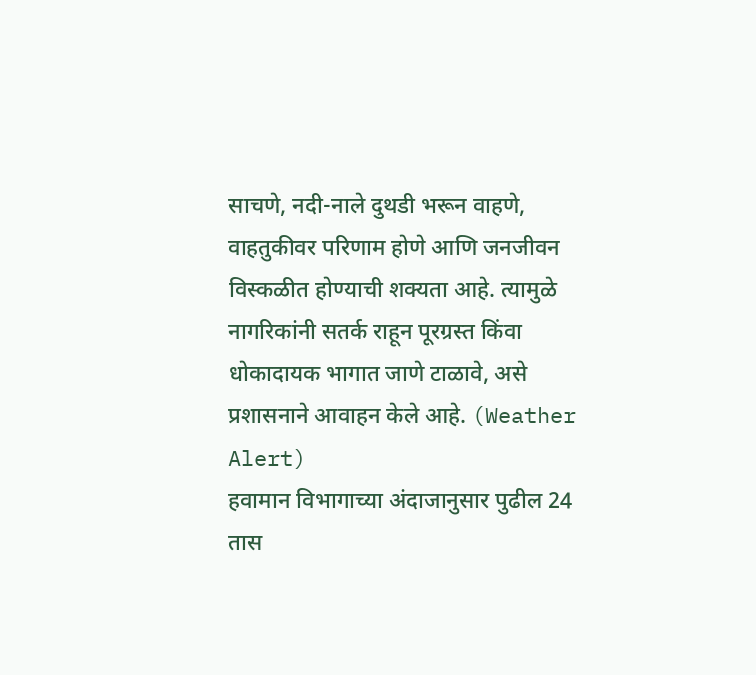साचणे, नदी-नाले दुथडी भरून वाहणे, वाहतुकीवर परिणाम होणे आणि जनजीवन विस्कळीत होण्याची शक्यता आहे. त्यामुळे नागरिकांनी सतर्क राहून पूरग्रस्त किंवा धोकादायक भागात जाणे टाळावे, असे प्रशासनाने आवाहन केले आहे. (Weather Alert)
हवामान विभागाच्या अंदाजानुसार पुढील 24 तास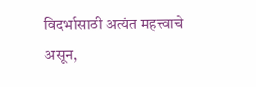विदर्भासाठी अत्यंत महत्त्वाचे असून,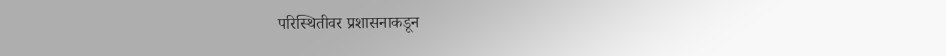परिस्थितीवर प्रशासनाकडून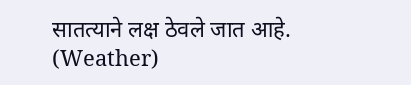सातत्याने लक्ष ठेवले जात आहे. (Weather)